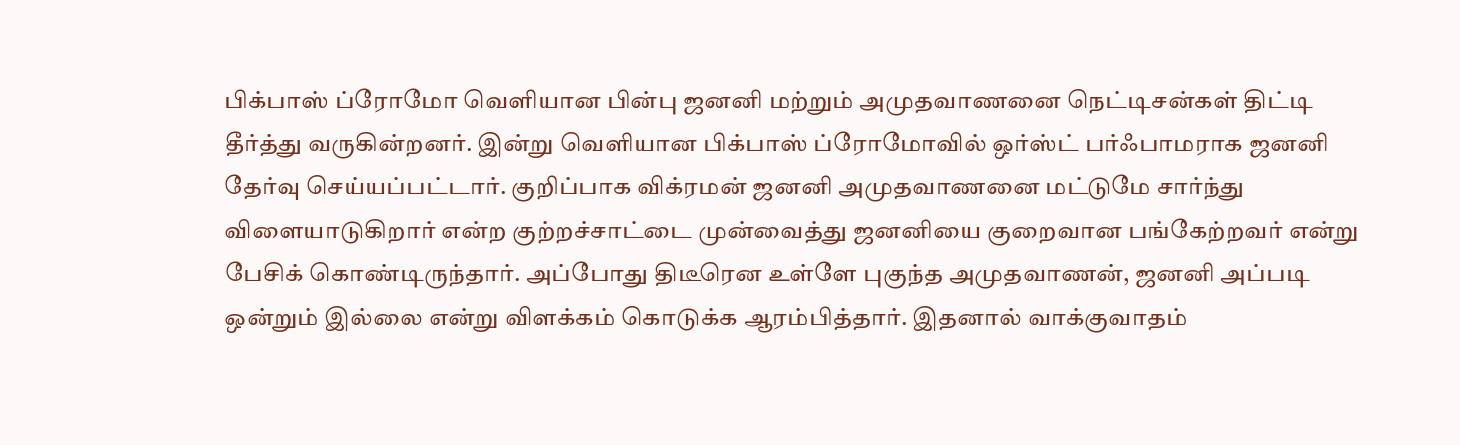பிக்பாஸ் ப்ரோமோ வெளியான பின்பு ஜனனி மற்றும் அமுதவாணனை நெட்டிசன்கள் திட்டி தீர்த்து வருகின்றனர். இன்று வெளியான பிக்பாஸ் ப்ரோமோவில் ஒர்ஸ்ட் பர்ஃபாமராக ஜனனி தேர்வு செய்யப்பட்டார். குறிப்பாக விக்ரமன் ஜனனி அமுதவாணனை மட்டுமே சார்ந்து விளையாடுகிறார் என்ற குற்றச்சாட்டை முன்வைத்து ஜனனியை குறைவான பங்கேற்றவர் என்று பேசிக் கொண்டிருந்தார். அப்போது திடீரென உள்ளே புகுந்த அமுதவாணன், ஜனனி அப்படி ஒன்றும் இல்லை என்று விளக்கம் கொடுக்க ஆரம்பித்தார். இதனால் வாக்குவாதம்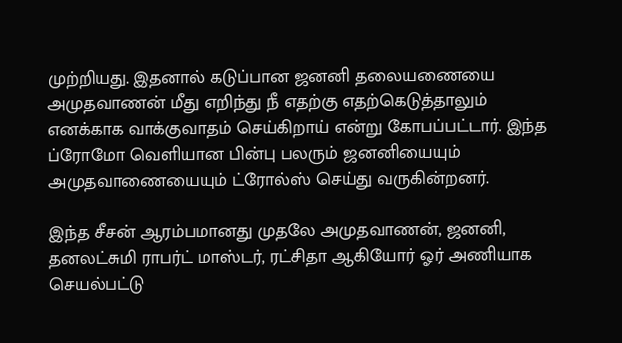முற்றியது. இதனால் கடுப்பான ஜனனி தலையணையை அமுதவாணன் மீது எறிந்து நீ எதற்கு எதற்கெடுத்தாலும் எனக்காக வாக்குவாதம் செய்கிறாய் என்று கோபப்பட்டார். இந்த ப்ரோமோ வெளியான பின்பு பலரும் ஜனனியையும் அமுதவாணையையும் ட்ரோல்ஸ் செய்து வருகின்றனர்.

இந்த சீசன் ஆரம்பமானது முதலே அமுதவாணன், ஜனனி, தனலட்சுமி ராபர்ட் மாஸ்டர், ரட்சிதா ஆகியோர் ஓர் அணியாக செயல்பட்டு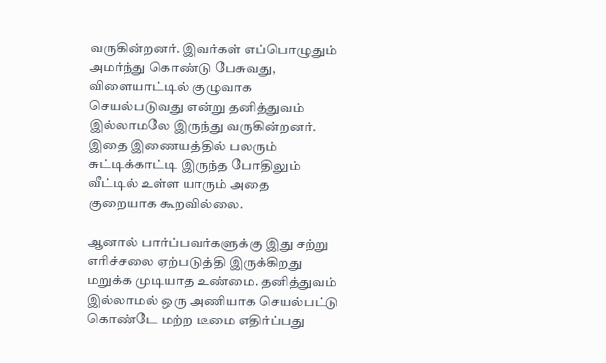வருகின்றனர். இவர்கள் எப்பொழுதும் அமர்ந்து கொண்டு பேசுவது, விளையாட்டில் குழுவாக செயல்படுவது என்று தனித்துவம் இல்லாமலே இருந்து வருகின்றனர். இதை இணையத்தில் பலரும் சுட்டிக்காட்டி இருந்த போதிலும் வீட்டில் உள்ள யாரும் அதை குறையாக கூறவில்லை.

ஆனால் பார்ப்பவர்களுக்கு இது சற்று எரிச்சலை ஏற்படுத்தி இருக்கிறது மறுக்க முடியாத உண்மை. தனித்துவம் இல்லாமல் ஒரு அணியாக செயல்பட்டு கொண்டே மற்ற டீமை எதிர்ப்பது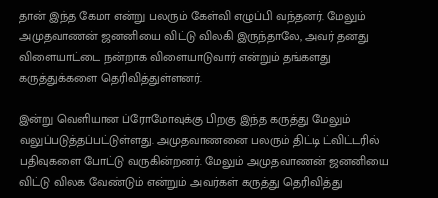தான் இந்த கேமா என்று பலரும் கேள்வி எழுப்பி வந்தனர். மேலும் அமுதவாணன் ஜனனியை விட்டு விலகி இருந்தாலே, அவர் தனது விளையாட்டை நன்றாக விளையாடுவார் என்றும் தங்களது கருத்துக்களை தெரிவித்துள்ளனர்.

இன்று வெளியான ப்ரோமோவுக்கு பிறகு இந்த கருத்து மேலும் வலுப்படுத்தப்பட்டுள்ளது. அமுதவாணனை பலரும் திட்டி ட்விட்டரில் பதிவுகளை போட்டு வருகின்றனர். மேலும் அமுதவாணன் ஜனனியை விட்டு விலக வேண்டும் என்றும் அவர்கள் கருத்து தெரிவித்து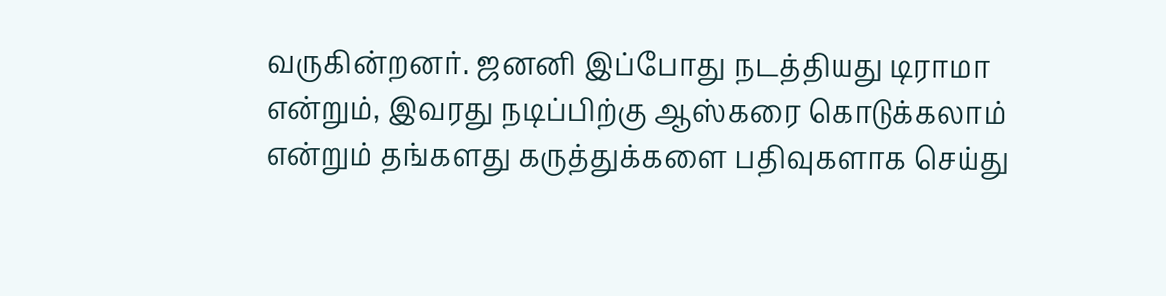வருகின்றனர். ஜனனி இப்போது நடத்தியது டிராமா என்றும், இவரது நடிப்பிற்கு ஆஸ்கரை கொடுக்கலாம் என்றும் தங்களது கருத்துக்களை பதிவுகளாக செய்து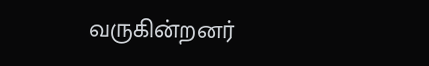வருகின்றனர்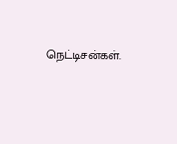நெட்டிசன்கள்.